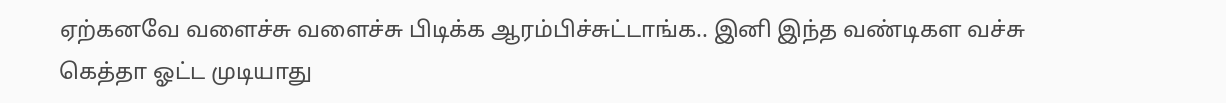ஏற்கனவே வளைச்சு வளைச்சு பிடிக்க ஆரம்பிச்சுட்டாங்க.. இனி இந்த வண்டிகள வச்சு கெத்தா ஓட்ட முடியாது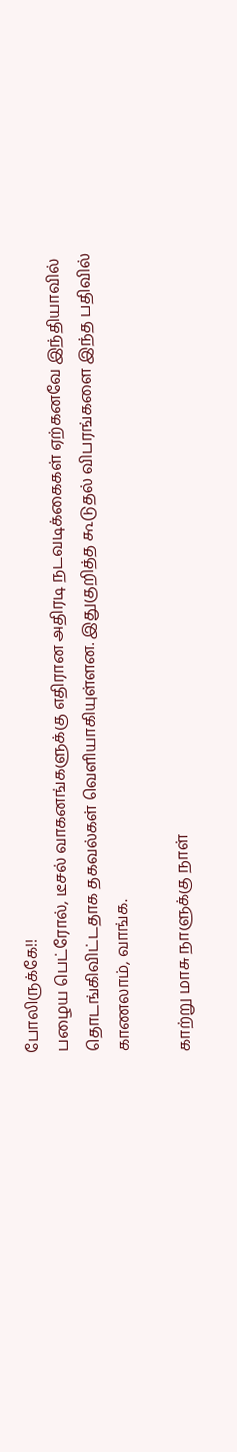போலிருக்கே!!
பழைய பெட்ரோல், டீசல் வாகனங்களுக்கு எதிரான அதிரடி நடவடிக்கைகள் ஏற்கனவே இந்தியாவில் தொடங்கிவிட்டதாக தகவல்கள் வெளியாகியுள்ளன. இதுகுறித்த கூடுதல் விபரங்களை இந்த பதிவில் காணலாம், வாங்க.

காற்று மாசு நாளுக்கு நாள்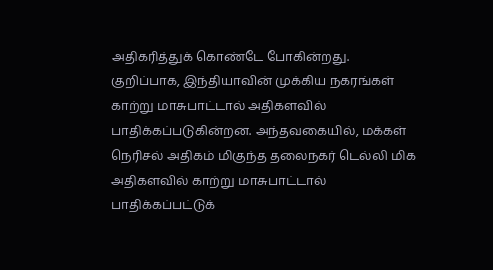அதிகரித்துக் கொண்டே போகின்றது. குறிப்பாக, இந்தியாவின் முக்கிய நகரங்கள் காற்று மாசுபாட்டால் அதிகளவில் பாதிக்கப்படுகின்றன. அந்தவகையில், மக்கள் நெரிசல் அதிகம் மிகுந்த தலைநகர் டெல்லி மிக அதிகளவில் காற்று மாசுபாட்டால் பாதிக்கப்பட்டுக்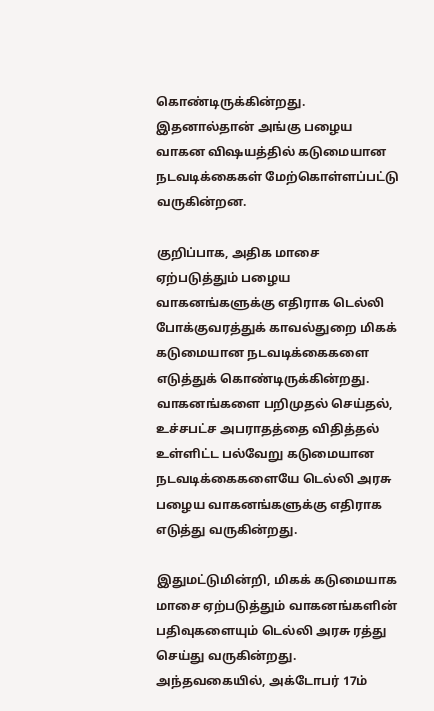கொண்டிருக்கின்றது. இதனால்தான் அங்கு பழைய வாகன விஷயத்தில் கடுமையான நடவடிக்கைகள் மேற்கொள்ளப்பட்டு வருகின்றன.

குறிப்பாக, அதிக மாசை ஏற்படுத்தும் பழைய வாகனங்களுக்கு எதிராக டெல்லி போக்குவரத்துக் காவல்துறை மிகக் கடுமையான நடவடிக்கைகளை எடுத்துக் கொண்டிருக்கின்றது. வாகனங்களை பறிமுதல் செய்தல், உச்சபட்ச அபராதத்தை விதித்தல் உள்ளிட்ட பல்வேறு கடுமையான நடவடிக்கைகளையே டெல்லி அரசு பழைய வாகனங்களுக்கு எதிராக எடுத்து வருகின்றது.

இதுமட்டுமின்றி, மிகக் கடுமையாக மாசை ஏற்படுத்தும் வாகனங்களின் பதிவுகளையும் டெல்லி அரசு ரத்து செய்து வருகின்றது. அந்தவகையில், அக்டோபர் 17ம்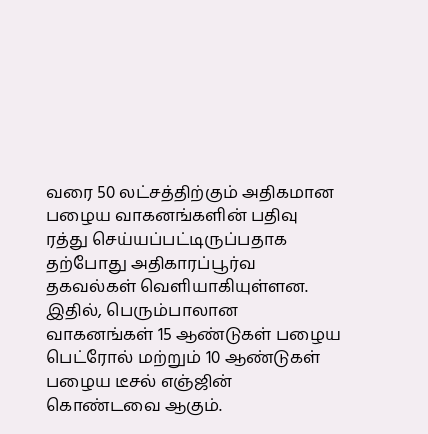வரை 50 லட்சத்திற்கும் அதிகமான பழைய வாகனங்களின் பதிவு ரத்து செய்யப்பட்டிருப்பதாக தற்போது அதிகாரப்பூர்வ தகவல்கள் வெளியாகியுள்ளன. இதில், பெரும்பாலான வாகனங்கள் 15 ஆண்டுகள் பழைய பெட்ரோல் மற்றும் 10 ஆண்டுகள் பழைய டீசல் எஞ்ஜின் கொண்டவை ஆகும்.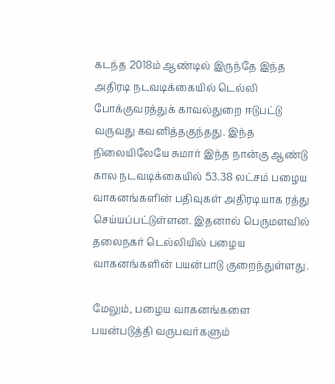கடந்த 2018ம் ஆண்டில் இருந்தே இந்த அதிரடி நடவடிக்கையில் டெல்லி போக்குவரத்துக் காவல்துறை ஈடுபட்டு வருவது கவனித்தகுந்தது. இந்த நிலையிலேயே சுமார் இந்த நான்கு ஆண்டு கால நடவடிக்கையில் 53.38 லட்சம் பழைய வாகனங்களின் பதிவுகள் அதிரடியாக ரத்து செய்யப்பட்டுள்ளன. இதனால் பெருமளவில் தலைநகர் டெல்லியில் பழைய வாகனங்களின் பயன்பாடு குறைந்துள்ளது.

மேலும், பழைய வாகனங்களை பயன்படுத்தி வருபவர்களும்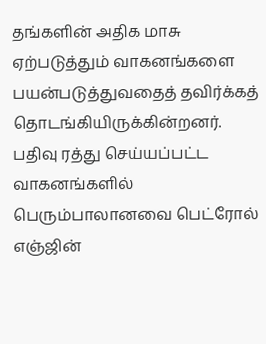தங்களின் அதிக மாசு ஏற்படுத்தும் வாகனங்களை பயன்படுத்துவதைத் தவிர்க்கத் தொடங்கியிருக்கின்றனர். பதிவு ரத்து செய்யப்பட்ட வாகனங்களில் பெரும்பாலானவை பெட்ரோல் எஞ்ஜின்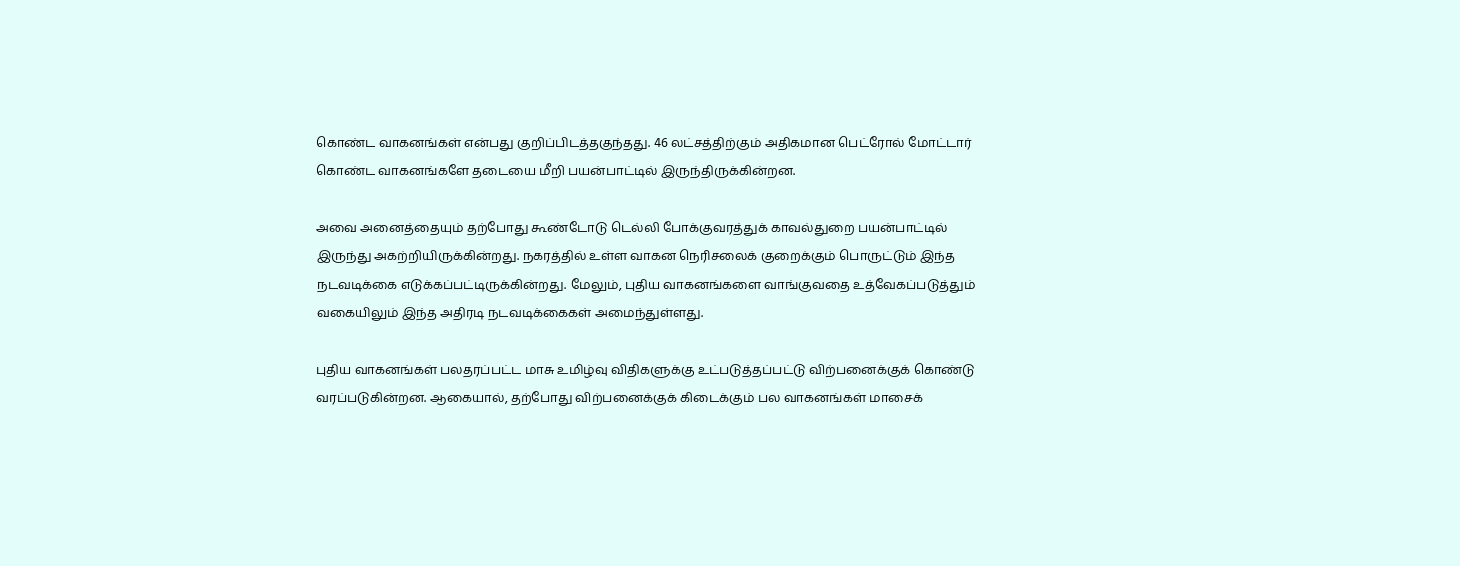கொண்ட வாகனங்கள் என்பது குறிப்பிடத்தகுந்தது. 46 லட்சத்திற்கும் அதிகமான பெட்ரோல் மோட்டார் கொண்ட வாகனங்களே தடையை மீறி பயன்பாட்டில் இருந்திருக்கின்றன.

அவை அனைத்தையும் தற்போது கூண்டோடு டெல்லி போக்குவரத்துக் காவல்துறை பயன்பாட்டில் இருந்து அகற்றியிருக்கின்றது. நகரத்தில் உள்ள வாகன நெரிசலைக் குறைக்கும் பொருட்டும் இந்த நடவடிக்கை எடுக்கப்பட்டிருக்கின்றது. மேலும், புதிய வாகனங்களை வாங்குவதை உத்வேகப்படுத்தும் வகையிலும் இந்த அதிரடி நடவடிக்கைகள் அமைந்துள்ளது.

புதிய வாகனங்கள் பலதரப்பட்ட மாசு உமிழ்வு விதிகளுக்கு உட்படுத்தப்பட்டு விற்பனைக்குக் கொண்டு வரப்படுகின்றன. ஆகையால், தற்போது விற்பனைக்குக் கிடைக்கும் பல வாகனங்கள் மாசைக்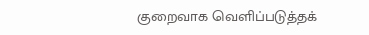குறைவாக வெளிப்படுத்தக்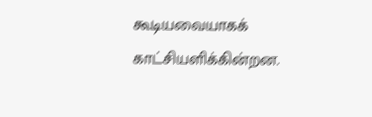கூடியவையாகக் காட்சியளிக்கின்றன.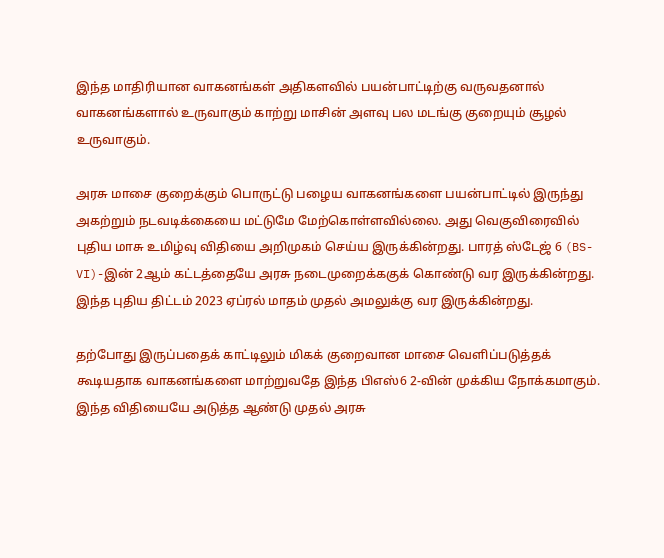இந்த மாதிரியான வாகனங்கள் அதிகளவில் பயன்பாட்டிற்கு வருவதனால் வாகனங்களால் உருவாகும் காற்று மாசின் அளவு பல மடங்கு குறையும் சூழல் உருவாகும்.

அரசு மாசை குறைக்கும் பொருட்டு பழைய வாகனங்களை பயன்பாட்டில் இருந்து அகற்றும் நடவடிக்கையை மட்டுமே மேற்கொள்ளவில்லை. அது வெகுவிரைவில் புதிய மாசு உமிழ்வு விதியை அறிமுகம் செய்ய இருக்கின்றது. பாரத் ஸ்டேஜ் 6 (BS-VI)-இன் 2ஆம் கட்டத்தையே அரசு நடைமுறைக்ககுக் கொண்டு வர இருக்கின்றது. இந்த புதிய திட்டம் 2023 ஏப்ரல் மாதம் முதல் அமலுக்கு வர இருக்கின்றது.

தற்போது இருப்பதைக் காட்டிலும் மிகக் குறைவான மாசை வெளிப்படுத்தக் கூடியதாக வாகனங்களை மாற்றுவதே இந்த பிஎஸ்6 2-வின் முக்கிய நோக்கமாகும். இந்த விதியையே அடுத்த ஆண்டு முதல் அரசு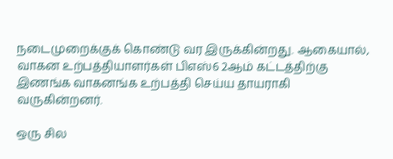நடைமுறைக்குக் கொண்டு வர இருக்கின்றது. ஆகையால், வாகன உற்பத்தியாளர்கள் பிஎஸ்6 2ஆம் கட்டத்திற்கு இணங்க வாகனங்க உற்பத்தி செய்ய தாயராகி வருகின்றனர்.

ஒரு சில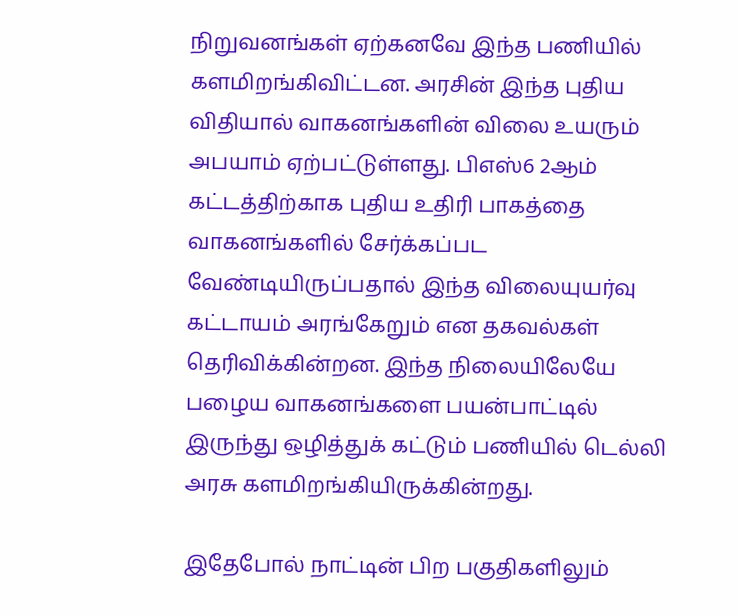நிறுவனங்கள் ஏற்கனவே இந்த பணியில் களமிறங்கிவிட்டன. அரசின் இந்த புதிய விதியால் வாகனங்களின் விலை உயரும் அபயாம் ஏற்பட்டுள்ளது. பிஎஸ்6 2ஆம் கட்டத்திற்காக புதிய உதிரி பாகத்தை வாகனங்களில் சேர்க்கப்பட வேண்டியிருப்பதால் இந்த விலையுயர்வு கட்டாயம் அரங்கேறும் என தகவல்கள் தெரிவிக்கின்றன. இந்த நிலையிலேயே பழைய வாகனங்களை பயன்பாட்டில் இருந்து ஒழித்துக் கட்டும் பணியில் டெல்லி அரசு களமிறங்கியிருக்கின்றது.

இதேபோல் நாட்டின் பிற பகுதிகளிலும்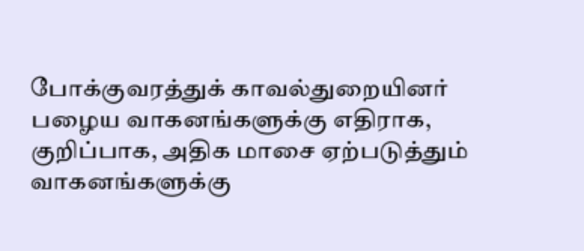போக்குவரத்துக் காவல்துறையினர் பழைய வாகனங்களுக்கு எதிராக, குறிப்பாக, அதிக மாசை ஏற்படுத்தும் வாகனங்களுக்கு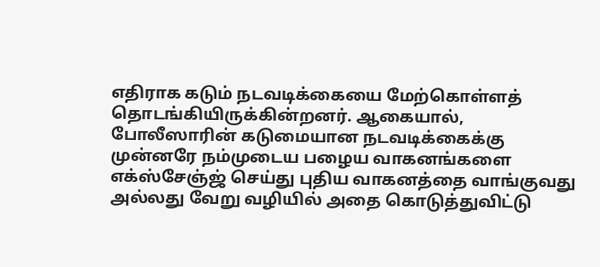எதிராக கடும் நடவடிக்கையை மேற்கொள்ளத் தொடங்கியிருக்கின்றனர். ஆகையால், போலீஸாரின் கடுமையான நடவடிக்கைக்கு முன்னரே நம்முடைய பழைய வாகனங்களை எக்ஸ்சேஞ்ஜ் செய்து புதிய வாகனத்தை வாங்குவது அல்லது வேறு வழியில் அதை கொடுத்துவிட்டு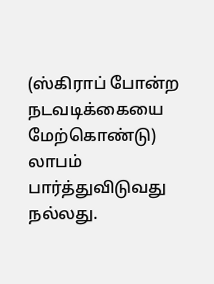(ஸ்கிராப் போன்ற நடவடிக்கையை மேற்கொண்டு) லாபம் பார்த்துவிடுவது நல்லது.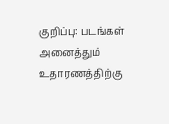குறிப்பு: படங்கள் அனைத்தும் உதாரணத்திற்கு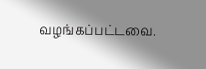வழங்கப்பட்டவை.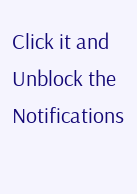Click it and Unblock the Notifications